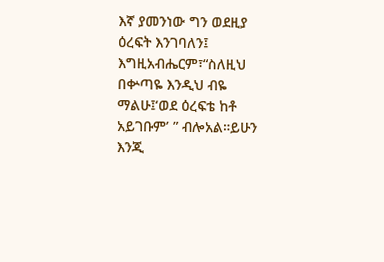እኛ ያመንነው ግን ወደዚያ ዕረፍት እንገባለን፤ እግዚአብሔርም፣“ስለዚህ በቍጣዬ እንዲህ ብዬ ማልሁ፤‘ወደ ዕረፍቴ ከቶ አይገቡም’ ” ብሎአል።ይሁን እንጂ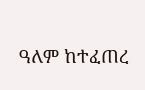ዓለም ከተፈጠረ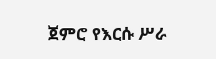ጀምሮ የእርሱ ሥራ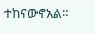ተከናውኖአል።